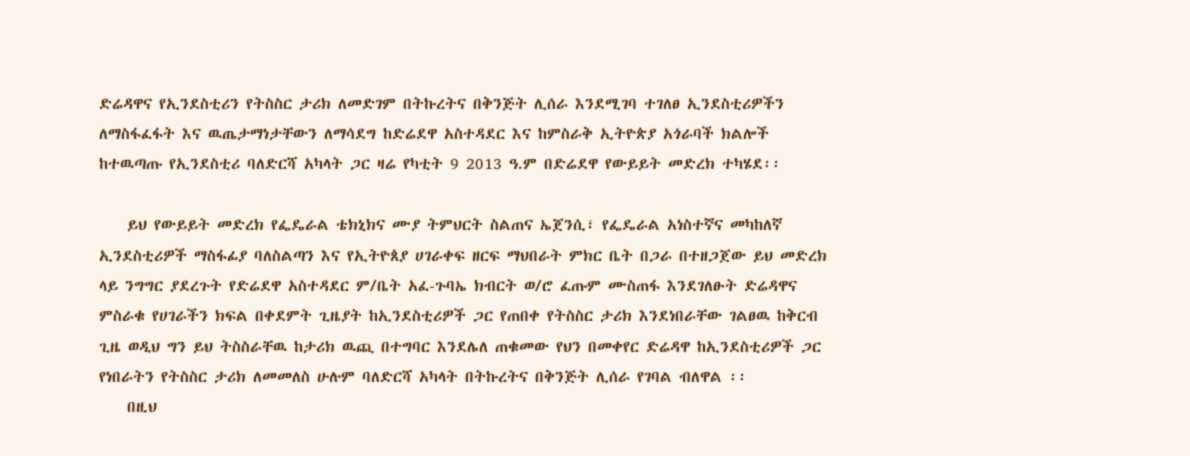ድሬዳዋና የኢንደስቲሪን የትስስር ታሪክ ለመድገም በትኩረትና በቅንጅት ሊሰራ እንደሚገባ ተገለፀ ኢንደስቲሪዎችን ለማስፋፈፋት እና ዉጤታማነታቸውን ለማሳደግ ከድሬደዋ አስተዳደር እና ከምስራቅ ኢትዮጵያ አጎራባች ክልሎች ከተዉጣጡ የኢንደስቲሪ ባለድርሻ አካላት ጋር ዛሬ የካቲት 9 2013 ዓ.ም በድሬደዋ የውይይት መድረክ ተካሄደ፡፡

    ይህ የውይይት መድረክ የፌዴራል ቴክኒክና ሙያ ትምህርት ስልጠና ኤጀንሲ፣ የፌዴራል አነስተኛና መካከለኛ ኢንደስቲሪዎች ማስፋፊያ ባለስልጣን እና የኢትዮጰያ ሀገራቀፍ ዘርፍ ማህበራት ምክር ቤት በጋራ በተዘጋጀው ይህ መድረክ ላይ ንግግር ያደረጉት የድሬደዋ አስተዳደር ም/ቤት አፈ-ጉባኤ ክብርት ወ/ሮ ፈጡም ሙስጠፋ እንደገለፁት ድሬዳዋና ምስራቁ የሀገራችን ክፍል በቀደምት ጊዜያት ከኢንደስቲሪዎች ጋር የጠበቀ የትስስር ታሪክ እንደነበራቸው ገልፀዉ ከቅርብ ጊዜ ወዲህ ግን ይህ ትስስራቸዉ ከታሪክ ዉጪ በተግባር እንደሌለ ጠቁመው የህን በመቀየር ድሬዳዋ ከኢንደስቲሪዎች ጋር የነበራትን የትስስር ታሪክ ለመመለስ ሁሉም ባለድርሻ አካላት በትኩረትና በቅንጅት ሊሰራ የገባል ብለዋል ፡፡
    በዚህ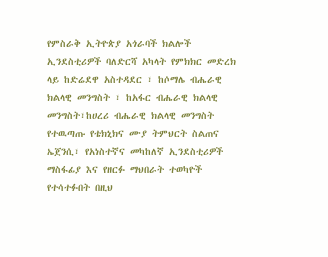የምስራቅ ኢትዮጵያ አጎራባች ክልሎች ኢንደስቲሪዎች ባለድርሻ አካላት የምክክር መድረክ ላይ ከድሬደዋ አስተዳደር ፣ ከሶማሌ ብሔራዊ ክልላዊ መንግስት ፣ ከአፋር ብሔራዊ ክልላዊ መንግስት፣ከሀረሪ ብሔራዊ ክልላዊ መንግስት የተዉጣጡ የቴክኒክና ሙያ ትምህርት ስልጠና ኤጀንሲ፣ የአነስተኛና መካከለኛ ኢንደስቲሪዎች ማስፋፊያ እና የዘርፉ ማህበራት ተወካዮች የተሳተፉበት በዚህ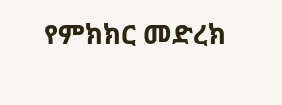የምክክር መድረክ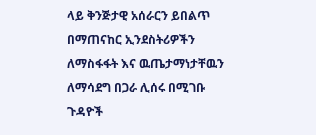ላይ ቅንጅታዊ አሰራርን ይበልጥ በማጠናከር ኢንደስትሪዎችን ለማስፋፋት እና ዉጤታማነታቸዉን ለማሳደግ በጋራ ሊሰሩ በሚገቡ ጉዳዮች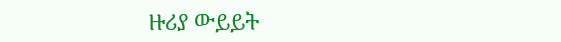ዙሪያ ውይይት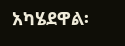አካሄደዋል፡